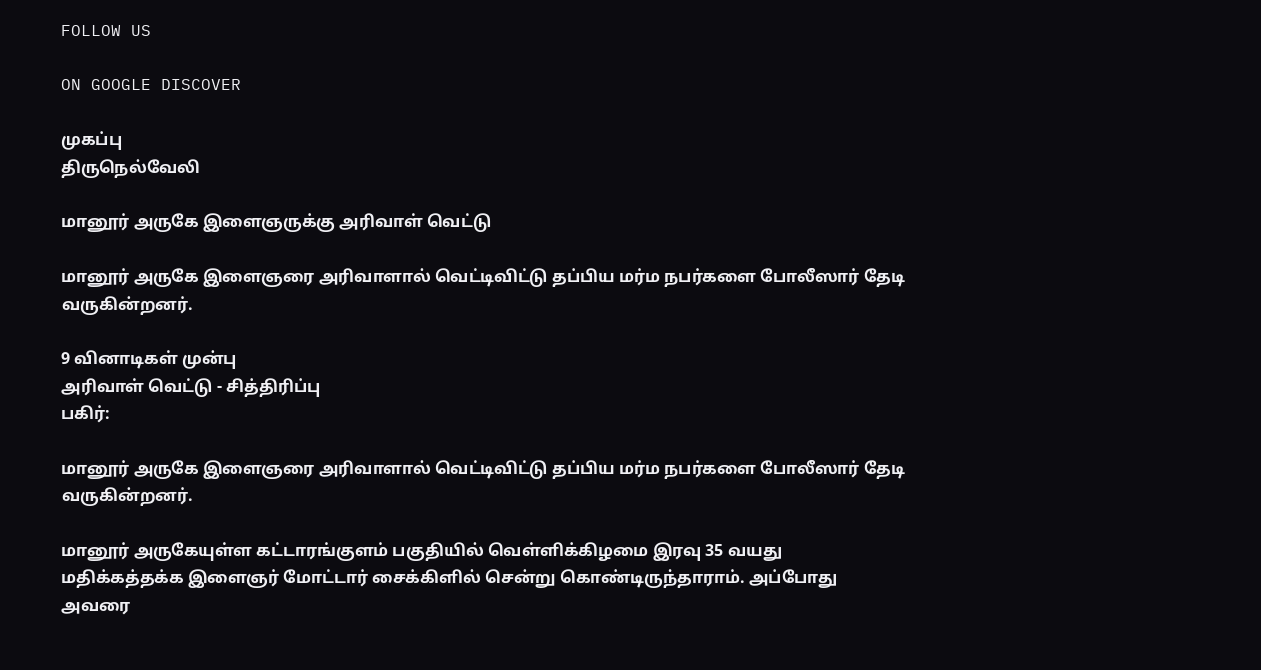FOLLOW US

ON GOOGLE DISCOVER

முகப்பு
திருநெல்வேலி

மானூர் அருகே இளைஞருக்கு அரிவாள் வெட்டு

மானூர் அருகே இளைஞரை அரிவாளால் வெட்டிவிட்டு தப்பிய மர்ம நபர்களை போலீஸார் தேடி வருகின்றனர்.

9 வினாடிகள் முன்பு
அரிவாள் வெட்டு - சித்திரிப்பு
பகிர்:

மானூர் அருகே இளைஞரை அரிவாளால் வெட்டிவிட்டு தப்பிய மர்ம நபர்களை போலீஸார் தேடி வருகின்றனர்.

மானூர் அருகேயுள்ள கட்டாரங்குளம் பகுதியில் வெள்ளிக்கிழமை இரவு 35 வயது மதிக்கத்தக்க இளைஞர் மோட்டார் சைக்கிளில் சென்று கொண்டிருந்தாராம். அப்போது அவரை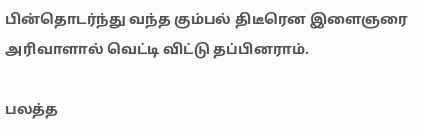பின்தொடர்ந்து வந்த கும்பல் திடீரென இளைஞரை அரிவாளால் வெட்டி விட்டு தப்பினராம்.

பலத்த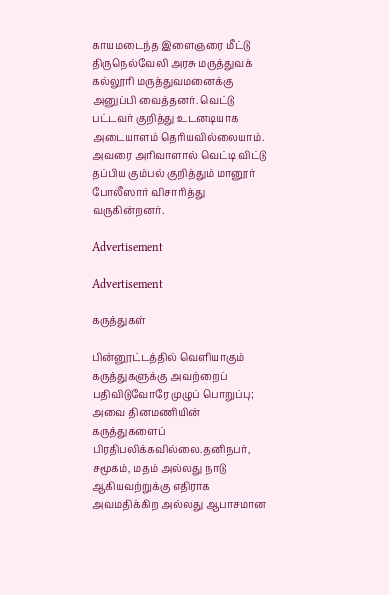காயமடைந்த இளைஞரை மீட்டு திருநெல்வேலி அரசு மருத்துவக் கல்லூரி மருத்துவமனைக்கு அனுப்பி வைத்தனர். வெட்டு பட்டவர் குறித்து உடனடியாக அடையாளம் தெரியவில்லையாம். அவரை அரிவாளால் வெட்டி விட்டு தப்பிய கும்பல் குறித்தும் மானூர் போலீஸார் விசாரித்து வருகின்றனர்.

Advertisement

Advertisement

கருத்துகள்

பின்னூட்டத்தில் வெளியாகும் கருத்துகளுக்கு அவற்றைப் பதிவிடுவோரே முழுப் பொறுப்பு; அவை தினமணியின் கருத்துகளைப் பிரதிபலிக்கவில்லை.தனிநபர், சமூகம், மதம் அல்லது நாடு ஆகியவற்றுக்கு எதிராக அவமதிக்கிற அல்லது ஆபாசமான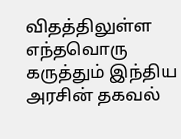விதத்திலுள்ள எந்தவொரு கருத்தும் இந்திய அரசின் தகவல்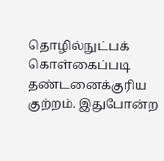தொழில்நுட்பக் கொள்கைப்படி தண்டனைக்குரிய குற்றம். இதுபோன்ற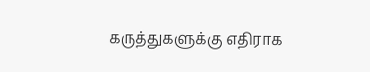கருத்துகளுக்கு எதிராக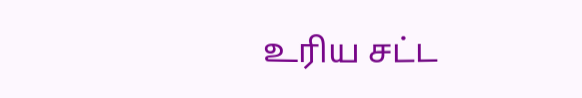உரிய சட்ட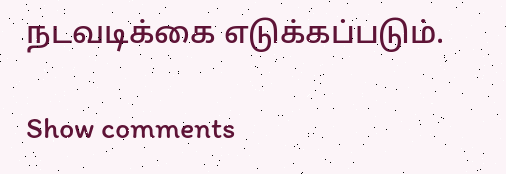நடவடிக்கை எடுக்கப்படும்.

Show comments